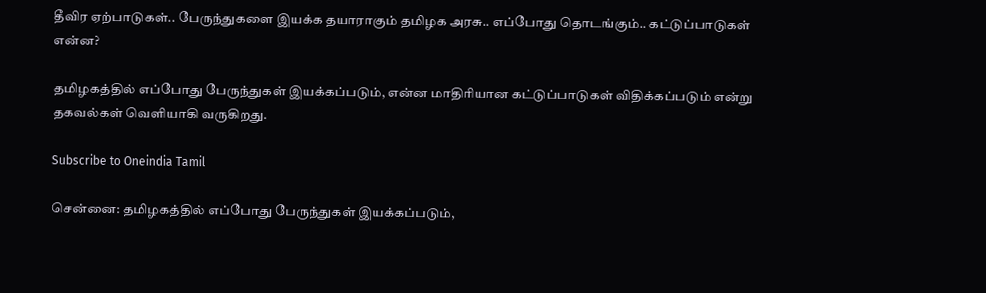தீவிர ஏற்பாடுகள்.. பேருந்துகளை இயக்க தயாராகும் தமிழக அரசு.. எப்போது தொடங்கும்.. கட்டுப்பாடுகள் என்ன?

தமிழகத்தில் எப்போது பேருந்துகள் இயக்கப்படும், என்ன மாதிரியான கட்டுப்பாடுகள் விதிக்கப்படும் என்று தகவல்கள் வெளியாகி வருகிறது.

Subscribe to Oneindia Tamil

சென்னை: தமிழகத்தில் எப்போது பேருந்துகள் இயக்கப்படும்,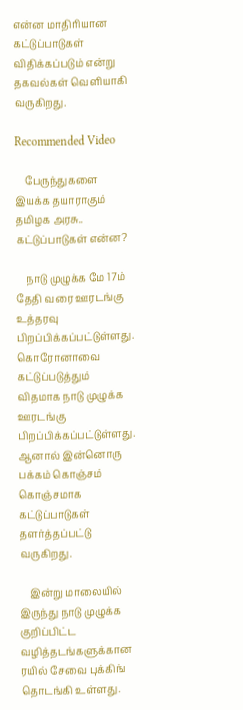என்ன மாதிரியான கட்டுப்பாடுகள் விதிக்கப்படும் என்று தகவல்கள் வெளியாகி வருகிறது.

Recommended Video

    பேருந்துகளை இயக்க தயாராகும் தமிழக அரசு.. கட்டுப்பாடுகள் என்ன?

    நாடு முழுக்க மே 17ம் தேதி வரை ஊரடங்கு உத்தரவு பிறப்பிக்கப்பட்டுள்ளது. கொரோனாவை கட்டுப்படுத்தும் விதமாக நாடு முழுக்க ஊரடங்கு பிறப்பிக்கப்பட்டுள்ளது. ஆனால் இன்னொரு பக்கம் கொஞ்சம் கொஞ்சமாக கட்டுப்பாடுகள் தளர்த்தப்பட்டு வருகிறது.

    இன்று மாலையில் இருந்து நாடு முழுக்க குறிப்பிட்ட வழித்தடங்களுக்கான ரயில் சேவை புக்கிங் தொடங்கி உள்ளது.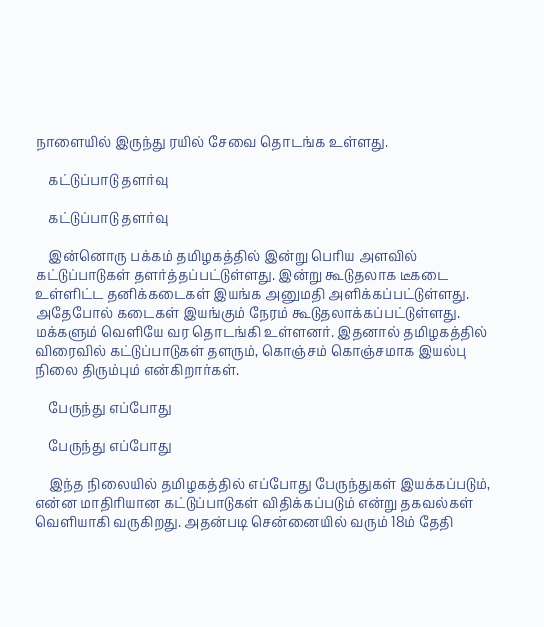நாளையில் இருந்து ரயில் சேவை தொடங்க உள்ளது.

    கட்டுப்பாடு தளர்வு

    கட்டுப்பாடு தளர்வு

    இன்னொரு பக்கம் தமிழகத்தில் இன்று பெரிய அளவில் கட்டுப்பாடுகள் தளர்த்தப்பட்டுள்ளது. இன்று கூடுதலாக டீகடை உள்ளிட்ட தனிக்கடைகள் இயங்க அனுமதி அளிக்கப்பட்டுள்ளது. அதேபோல் கடைகள் இயங்கும் நேரம் கூடுதலாக்கப்பட்டுள்ளது. மக்களும் வெளியே வர தொடங்கி உள்ளனர். இதனால் தமிழகத்தில் விரைவில் கட்டுப்பாடுகள் தளரும், கொஞ்சம் கொஞ்சமாக இயல்பு நிலை திரும்பும் என்கிறார்கள்.

    பேருந்து எப்போது

    பேருந்து எப்போது

    இந்த நிலையில் தமிழகத்தில் எப்போது பேருந்துகள் இயக்கப்படும், என்ன மாதிரியான கட்டுப்பாடுகள் விதிக்கப்படும் என்று தகவல்கள் வெளியாகி வருகிறது. அதன்படி சென்னையில் வரும் 18ம் தேதி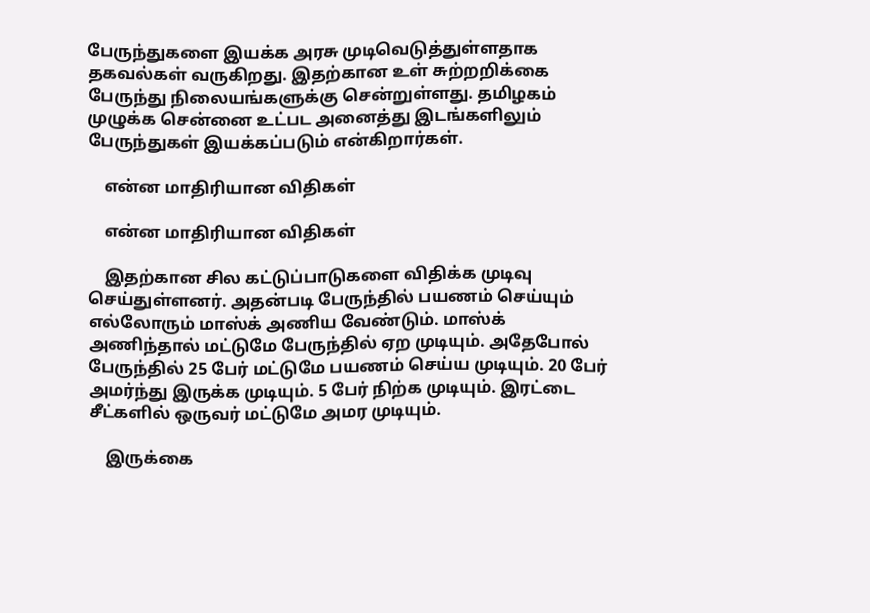பேருந்துகளை இயக்க அரசு முடிவெடுத்துள்ளதாக தகவல்கள் வருகிறது. இதற்கான உள் சுற்றறிக்கை பேருந்து நிலையங்களுக்கு சென்றுள்ளது. தமிழகம் முழுக்க சென்னை உட்பட அனைத்து இடங்களிலும் பேருந்துகள் இயக்கப்படும் என்கிறார்கள்.

    என்ன மாதிரியான விதிகள்

    என்ன மாதிரியான விதிகள்

    இதற்கான சில கட்டுப்பாடுகளை விதிக்க முடிவு செய்துள்ளனர். அதன்படி பேருந்தில் பயணம் செய்யும் எல்லோரும் மாஸ்க் அணிய வேண்டும். மாஸ்க் அணிந்தால் மட்டுமே பேருந்தில் ஏற முடியும். அதேபோல் பேருந்தில் 25 பேர் மட்டுமே பயணம் செய்ய முடியும். 20 பேர் அமர்ந்து இருக்க முடியும். 5 பேர் நிற்க முடியும். இரட்டை சீட்களில் ஒருவர் மட்டுமே அமர முடியும்.

    இருக்கை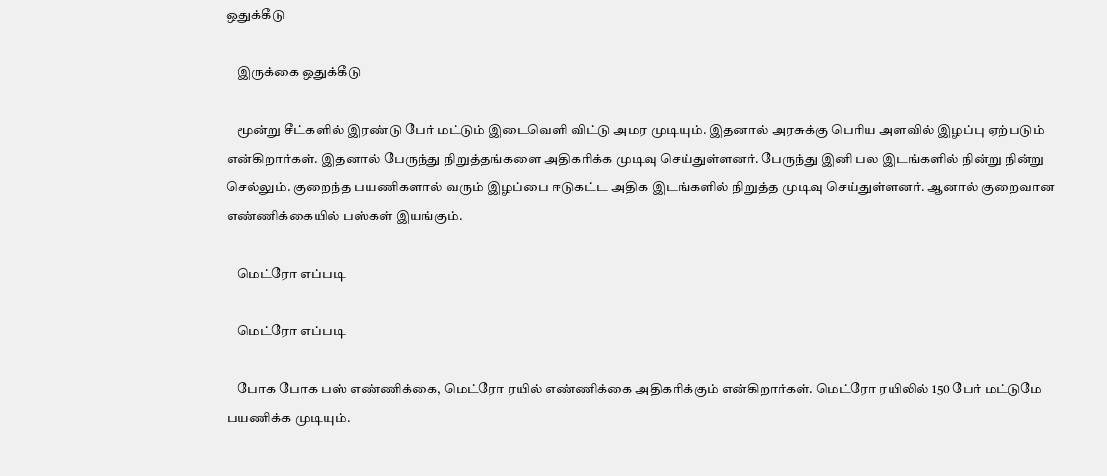ஒதுக்கீடு

    இருக்கை ஒதுக்கீடு

    மூன்று சீட்களில் இரண்டு பேர் மட்டும் இடைவெளி விட்டு அமர முடியும். இதனால் அரசுக்கு பெரிய அளவில் இழப்பு ஏற்படும் என்கிறார்கள். இதனால் பேருந்து நிறுத்தங்களை அதிகரிக்க முடிவு செய்துள்ளனர். பேருந்து இனி பல இடங்களில் நின்று நின்று செல்லும். குறைந்த பயணிகளால் வரும் இழப்பை ஈடுகட்ட அதிக இடங்களில் நிறுத்த முடிவு செய்துள்ளனர். ஆனால் குறைவான எண்ணிக்கையில் பஸ்கள் இயங்கும்.

    மெட்ரோ எப்படி

    மெட்ரோ எப்படி

    போக போக பஸ் எண்ணிக்கை, மெட்ரோ ரயில் எண்ணிக்கை அதிகரிக்கும் என்கிறார்கள். மெட்ரோ ரயிலில் 150 பேர் மட்டுமே பயணிக்க முடியும்.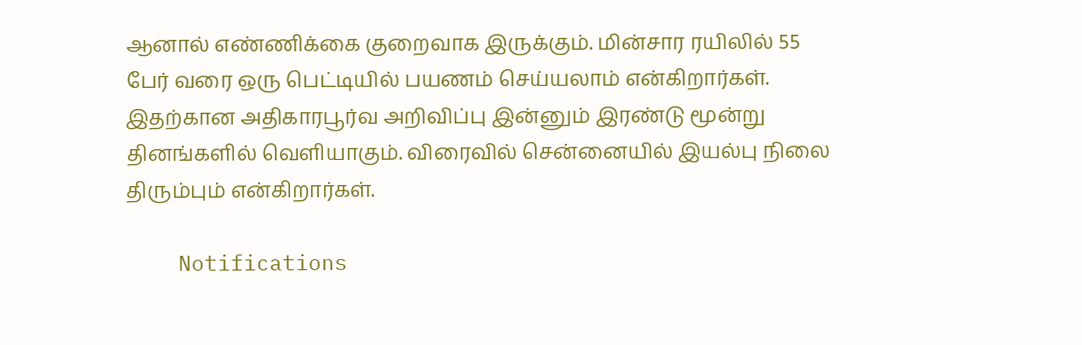ஆனால் எண்ணிக்கை குறைவாக இருக்கும். மின்சார ரயிலில் 55 பேர் வரை ஒரு பெட்டியில் பயணம் செய்யலாம் என்கிறார்கள். இதற்கான அதிகாரபூர்வ அறிவிப்பு இன்னும் இரண்டு மூன்று தினங்களில் வெளியாகும். விரைவில் சென்னையில் இயல்பு நிலை திரும்பும் என்கிறார்கள்.

    Notifications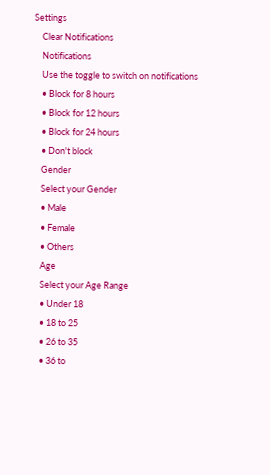Settings
    Clear Notifications
    Notifications
    Use the toggle to switch on notifications
    • Block for 8 hours
    • Block for 12 hours
    • Block for 24 hours
    • Don't block
    Gender
    Select your Gender
    • Male
    • Female
    • Others
    Age
    Select your Age Range
    • Under 18
    • 18 to 25
    • 26 to 35
    • 36 to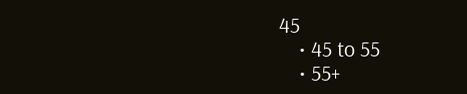45
    • 45 to 55
    • 55+